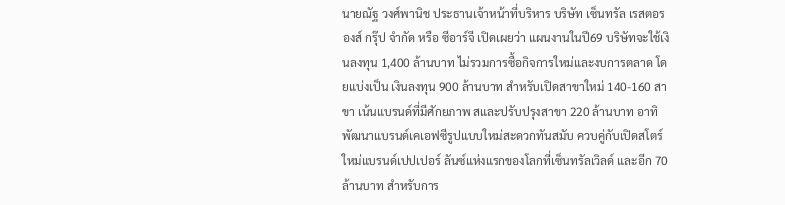นายณัฐ วงศ์พานิช ประธานเจ้าหน้าที่บริหาร บริษัท เซ็นทรัล เรสตอรองส์ กรุ๊ป จำกัด หรือ ซีอาร์จี เปิดเผยว่า แผนงานในปี69 บริษัทจะใช้เงินลงทุน 1,400 ล้านบาท ไม่รวมการซื้อกิจการใหม่และงบการตลาด โดยแบ่งเป็น เงินลงทุน 900 ล้านบาท สำหรับเปิดสาขาใหม่ 140-160 สาขา เน้นแบรนด์ที่มีศักยภาพ สและปรับปรุงสาขา 220 ล้านบาท อาทิ พัฒนาแบรนด์เคเอฟซีรูปแบบใหม่สะดวกทันสมับ ควบคู่กับเปิดสโตร์ใหม่แบรนด์เปปเปอร์ ลันซ์แห่งแรกของโลกที่เซ็นทรัลเวิลด์ และอีก 70 ล้านบาท สำหรับการ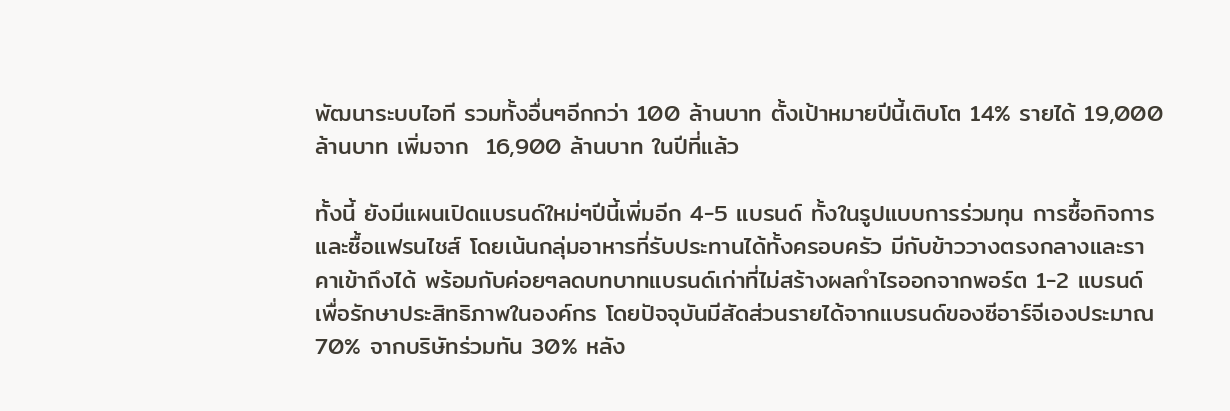พัฒนาระบบไอที รวมทั้งอื่นๆอีกกว่า 100 ล้านบาท ตั้งเป้าหมายปีนี้เติบโต 14% รายได้ 19,000 ล้านบาท เพิ่มจาก  16,900 ล้านบาท ในปีที่แล้ว

ทั้งนี้ ยังมีแผนเปิดแบรนด์ใหม่ๆปีนี้เพิ่มอีก 4-5 แบรนด์ ทั้งในรูปแบบการร่วมทุน การซื้อกิจการ และซื้อแฟรนไชส์ โดยเน้นกลุ่มอาหารที่รับประทานได้ทั้งครอบครัว มีกับข้าววางตรงกลางและราคาเข้าถึงได้ พร้อมกับค่อยๆลดบทบาทแบรนด์เก่าที่ไม่สร้างผลกำไรออกจากพอร์ต 1-2 แบรนด์ เพื่อรักษาประสิทธิภาพในองค์กร โดยปัจจุบันมีสัดส่วนรายได้จากแบรนด์ของซีอาร์จีเองประมาณ 70% จากบริษัทร่วมทัน 30% หลัง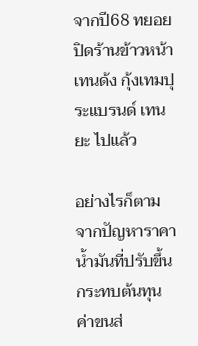จากปี68 ทยอยปิดร้านข้าวหน้าเทนด้ง กุ้งเทมปุระแบรนด์ เทนยะ ไปแล้ว

อย่างไรก็ตาม จากปัญหาราคาน้ำมันที่ปรับขึ้นกระทบต้นทุนค่าขนส่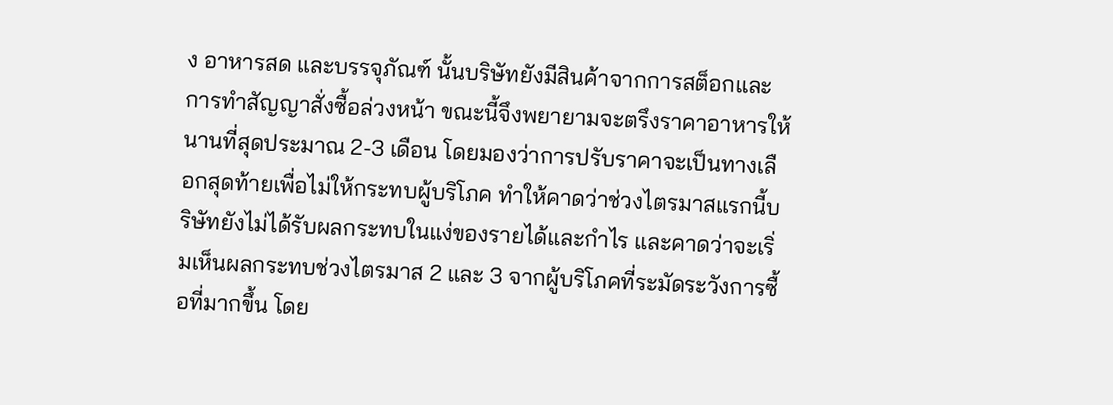ง อาหารสด และบรรจุภัณฑ์ นั้นบริษัทยังมีสินค้าจากการสต็อกและการทำสัญญาสั่งซื้อล่วงหน้า ขณะนี้จึงพยายามจะตรึงราคาอาหารให้นานที่สุดประมาณ 2-3 เดือน โดยมองว่าการปรับราคาจะเป็นทางเลือกสุดท้ายเพื่อไม่ให้กระทบผู้บริโภค ทำให้คาดว่าช่วงไตรมาสแรกนี้บริษัทยังไม่ได้รับผลกระทบในแง่ของรายได้และกำไร และคาดว่าจะเริ่มเห็นผลกระทบช่วงไตรมาส 2 และ 3 จากผู้บริโภคที่ระมัดระวังการซื้อที่มากขึ้น โดย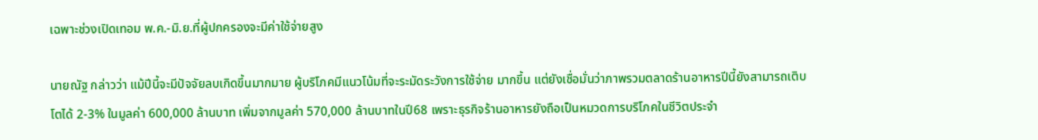เฉพาะช่วงเปิดเทอม พ.ค.-มิ.ย.ที่ผู้ปกครองจะมีค่าใช้จ่ายสูง

นายณัฐ กล่าวว่า แม้ปีนี้จะมีปัจจัยลบเกิดขึ้นมากมาย ผู้บริโภคมีแนวโน้มที่จะระมัดระวังการใช้จ่าย มากขึ้น แต่ยังเชื่อมั่นว่าภาพรวมตลาดร้านอาหารปีนี้ยังสามารถเติบโตได้ 2-3% ในมูลค่า 600,000 ล้านบาท เพิ่มจากมูลค่า 570,000 ล้านบาทในปี68 เพราะธุรกิจร้านอาหารยังถือเป็นหมวดการบริโภคในชีวิตประจำ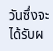วันซึ่งจะได้รับผ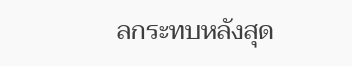ลกระทบหลังสุด